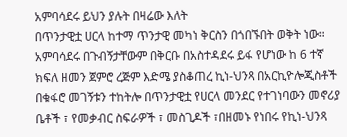አምባሳደሩ ይህን ያሉት በዛሬው እለት
በጥንታዊቷ ሀርላ ከተማ ጥንታዊ መካነ ቅርስን በጎበኙበት ወቅት ነው።
አምባሳደሩ በጉብኝታቸውም በቅርቡ በአስተዳደሩ ይፋ የሆነው ከ 6 ተኛ ክፍለ ዘመን ጀምሮ ረጅም እድሜ ያስቆጠረ ኪነ-ህንጻ በአርኪዮሎጂስቶች በቁፋሮ መገኝቱን ተከትሎ በጥንታዊቷ የሀርላ መንደር የተገነባውን መኖሪያ ቤቶች ፣ የመቃብር ስፍራዎች ፣ መስጊዶች ፣በዘመኑ የነበሩ የኪነ-ህንጻ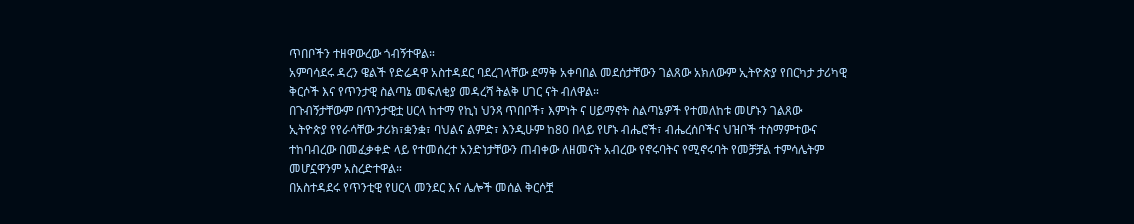ጥበቦችን ተዘዋውረው ጎብኝተዋል።
አምባሳደሩ ዳረን ዌልች የድሬዳዋ አስተዳደር ባደረገላቸው ደማቅ አቀባበል መደሰታቸውን ገልጸው አክለውም ኢትዮጵያ የበርካታ ታሪካዊ ቅርሶች እና የጥንታዊ ስልጣኔ መፍለቂያ መዳረሻ ትልቅ ሀገር ናት ብለዋል።
በጉብኝታቸውም በጥንታዊቷ ሀርላ ከተማ የኪነ ህንጻ ጥበቦች፣ እምነት ና ሀይማኖት ስልጣኔዎች የተመለከቱ መሆኑን ገልጸው
ኢትዮጵያ የየራሳቸው ታሪክ፣ቋንቋ፣ ባህልና ልምድ፣ እንዲሁም ከ80 በላይ የሆኑ ብሔሮች፣ ብሔረሰቦችና ህዝቦች ተስማምተውና ተከባብረው በመፈቃቀድ ላይ የተመሰረተ አንድነታቸውን ጠብቀው ለዘመናት አብረው የኖሩባትና የሚኖሩባት የመቻቻል ተምሳሌትም መሆኗዋንም አስረድተዋል።
በአስተዳደሩ የጥንቲዊ የሀርላ መንደር እና ሌሎች መሰል ቅርሶቿ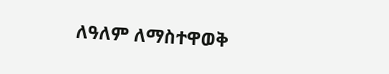ለዓለም ለማስተዋወቅ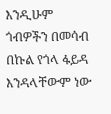እንዲሁም ጎብዎችን በመሳብ በኩል የጎላ ፋይዳ እንዳላቸውም ነው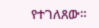የተገለጸው።